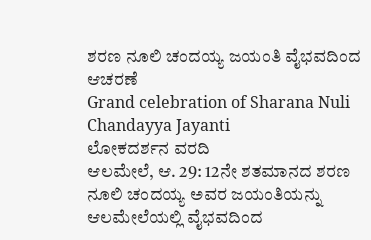ಶರಣ ನೂಲಿ ಚಂದಯ್ಯ ಜಯಂತಿ ವೈಭವದಿಂದ ಆಚರಣೆ
Grand celebration of Sharana Nuli Chandayya Jayanti
ಲೋಕದರ್ಶನ ವರದಿ
ಆಲಮೇಲೆ, ಆ. 29: 12ನೇ ಶತಮಾನದ ಶರಣ ನೂಲಿ ಚಂದಯ್ಯ ಅವರ ಜಯಂತಿಯನ್ನು ಆಲಮೇಲೆಯಲ್ಲಿ ವೈಭವದಿಂದ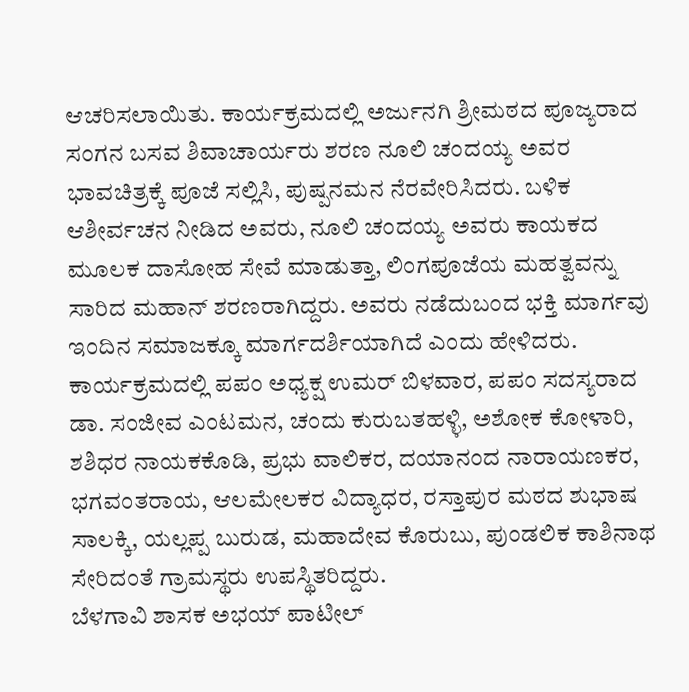ಆಚರಿಸಲಾಯಿತು. ಕಾರ್ಯಕ್ರಮದಲ್ಲಿ ಅರ್ಜುನಗಿ ಶ್ರೀಮಠದ ಪೂಜ್ಯರಾದ ಸಂಗನ ಬಸವ ಶಿವಾಚಾರ್ಯರು ಶರಣ ನೂಲಿ ಚಂದಯ್ಯ ಅವರ ಭಾವಚಿತ್ರಕ್ಕೆ ಪೂಜೆ ಸಲ್ಲಿಸಿ, ಪುಷ್ಪನಮನ ನೆರವೇರಿಸಿದರು. ಬಳಿಕ ಆಶೀರ್ವಚನ ನೀಡಿದ ಅವರು, ನೂಲಿ ಚಂದಯ್ಯ ಅವರು ಕಾಯಕದ ಮೂಲಕ ದಾಸೋಹ ಸೇವೆ ಮಾಡುತ್ತಾ, ಲಿಂಗಪೂಜೆಯ ಮಹತ್ವವನ್ನು ಸಾರಿದ ಮಹಾನ್ ಶರಣರಾಗಿದ್ದರು. ಅವರು ನಡೆದುಬಂದ ಭಕ್ತಿ ಮಾರ್ಗವು ಇಂದಿನ ಸಮಾಜಕ್ಕೂ ಮಾರ್ಗದರ್ಶಿಯಾಗಿದೆ ಎಂದು ಹೇಳಿದರು.
ಕಾರ್ಯಕ್ರಮದಲ್ಲಿ ಪಪಂ ಅಧ್ಯಕ್ಷ ಉಮರ್ ಬಿಳವಾರ, ಪಪಂ ಸದಸ್ಯರಾದ ಡಾ. ಸಂಜೀವ ಎಂಟಮನ, ಚಂದು ಕುರುಬತಹಳ್ಳಿ, ಅಶೋಕ ಕೋಳಾರಿ, ಶಶಿಧರ ನಾಯಕಕೊಡಿ, ಪ್ರಭು ವಾಲಿಕರ, ದಯಾನಂದ ನಾರಾಯಣಕರ, ಭಗವಂತರಾಯ, ಆಲಮೇಲಕರ ವಿದ್ಯಾಧರ, ರಸ್ತಾಪುರ ಮಠದ ಶುಭಾಷ ಸಾಲಕ್ಕಿ, ಯಲ್ಲಪ್ಪ ಬುರುಡ, ಮಹಾದೇವ ಕೊರುಬು, ಪುಂಡಲಿಕ ಕಾಶಿನಾಥ ಸೇರಿದಂತೆ ಗ್ರಾಮಸ್ಥರು ಉಪಸ್ಥಿತರಿದ್ದರು.
ಬೆಳಗಾವಿ ಶಾಸಕ ಅಭಯ್ ಪಾಟೀಲ್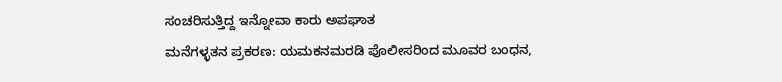ಸಂಚರಿಸುತ್ತಿದ್ದ ಇನ್ನೋವಾ ಕಾರು ಅಪಘಾತ
ಮನೆಗಳ್ಳತನ ಪ್ರಕರಣ: ಯಮಕನಮರಡಿ ಪೊಲೀಸರಿಂದ ಮೂವರ ಬಂಧನ,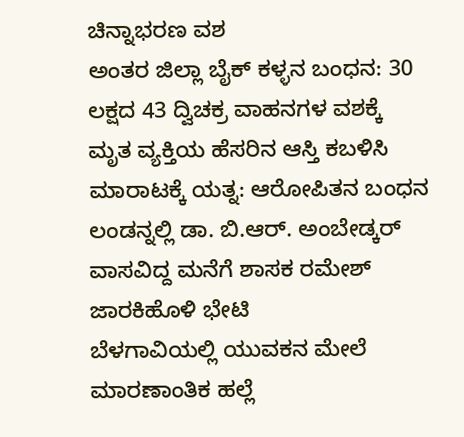ಚಿನ್ನಾಭರಣ ವಶ
ಅಂತರ ಜಿಲ್ಲಾ ಬೈಕ್ ಕಳ್ಳನ ಬಂಧನ: 30 ಲಕ್ಷದ 43 ದ್ವಿಚಕ್ರ ವಾಹನಗಳ ವಶಕ್ಕೆ
ಮೃತ ವ್ಯಕ್ತಿಯ ಹೆಸರಿನ ಆಸ್ತಿ ಕಬಳಿಸಿ ಮಾರಾಟಕ್ಕೆ ಯತ್ನ: ಆರೋಪಿತನ ಬಂಧನ
ಲಂಡನ್ನಲ್ಲಿ ಡಾ. ಬಿ.ಆರ್. ಅಂಬೇಡ್ಕರ್ ವಾಸವಿದ್ದ ಮನೆಗೆ ಶಾಸಕ ರಮೇಶ್ ಜಾರಕಿಹೊಳಿ ಭೇಟಿ
ಬೆಳಗಾವಿಯಲ್ಲಿ ಯುವಕನ ಮೇಲೆ ಮಾರಣಾಂತಿಕ ಹಲ್ಲೆ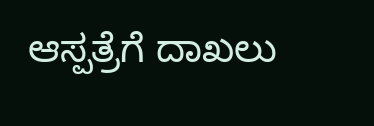ಆಸ್ಪತ್ರೆಗೆ ದಾಖಲು